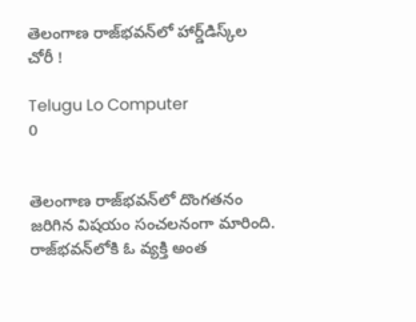తెలంగాణ రాజ్‌భవన్‌లో హార్డ్‌డిస్క్‌ల చోరీ !

Telugu Lo Computer
0


తెలంగాణ రాజ్‌భవన్‌లో దొంగతనం జరిగిన విషయం సంచలనంగా మారింది. రాజ్‌భవన్‌లోకి ఓ వ్యక్తి అంత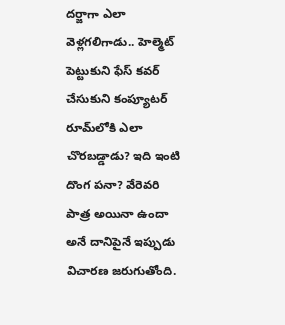దర్జాగా ఎలా వెళ్లగలిగాడు.. హెల్మెట్‌ పెట్టుకుని ఫేస్‌ కవర్‌ చేసుకుని కంప్యూటర్‌ రూమ్‌లోకి ఎలా చొరబడ్డాడు? ఇది ఇంటి దొంగ పనా? వేరెవరి పాత్ర అయినా ఉందా అనే దానిపైనే ఇప్పుడు విచారణ జరుగుతోంది.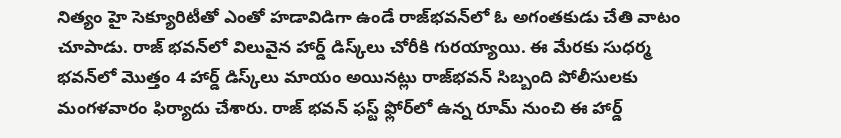నిత్యం హై సెక్యూరిటీతో ఎంతో హడావిడిగా ఉండే రాజ్‌భవన్‌లో ఓ అగంతకుడు చేతి వాటం చూపాడు. రాజ్‌ భవన్‌లో విలువైన హార్డ్‌ డిస్క్‌లు చోరీకి గురయ్యాయి. ఈ మేరకు సుధర్మ భవన్‌లో మొత్తం 4 హార్డ్ డిస్క్‌లు మాయం అయినట్లు రాజ్‌భవన్ సిబ్బంది పోలీసులకు మంగళవారం ఫిర్యాదు చేశారు. రాజ్ భవన్ ఫస్ట్ ఫ్లోర్‌లో ఉన్న రూమ్ నుంచి ఈ హార్డ్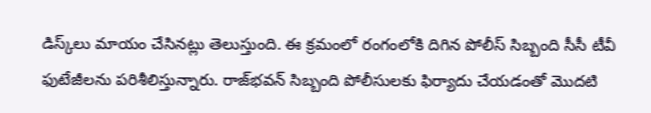డిస్క్‌లు మాయం చేసినట్లు తెలుస్తుంది. ఈ క్రమంలో రంగంలోకి దిగిన పోలీస్ సిబ్బంది సీసీ టీవీ ఫుటేజీలను పరిశీలిస్తున్నారు. రాజ్‌భవన్ సిబ్బంది పోలీసులకు ఫిర్యాదు చేయడంతో మొదటి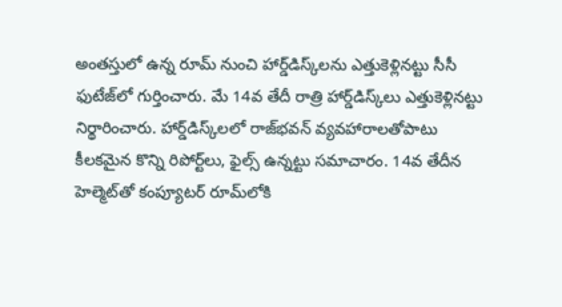అంతస్తులో ఉన్న రూమ్ నుంచి హార్డ్‌డిస్క్‌లను ఎత్తుకెళ్లినట్టు సీసీ ఫుటేజ్‌లో గుర్తించారు. మే 14వ తేదీ రాత్రి హార్డ్‌డిస్క్‌లు ఎత్తుకెళ్లినట్టు నిర్థారించారు. హార్డ్‌డిస్క్‌లలో రాజ్‌భవన్ వ్యవహారాలతోపాటు కీలకమైన కొన్ని రిపోర్ట్‌లు, ఫైల్స్‌ ఉన్నట్టు సమాచారం. 14వ తేదీన హెల్మెట్‌తో కంప్యూటర్‌ రూమ్‌లోకి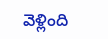వెళ్లింది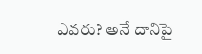ఎవరు? అనే దానిపై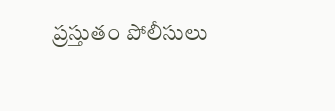ప్రస్తుతం పోలీసులు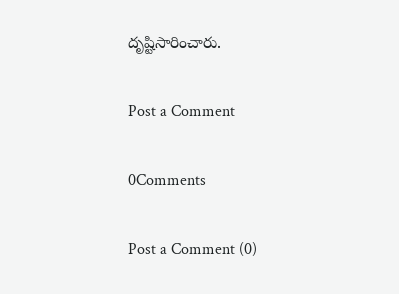దృష్టిసారించారు.

Post a Comment

0Comments

Post a Comment (0)